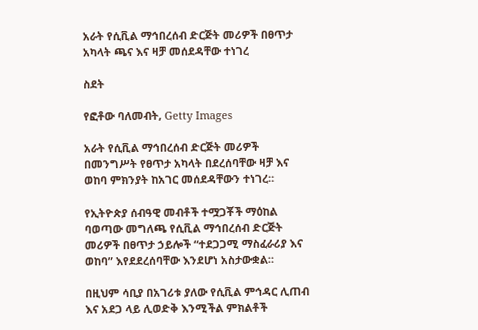አራት የሲቪል ማኅበረሰብ ድርጅት መሪዎች በፀጥታ አካላት ጫና እና ዛቻ መሰደዳቸው ተነገረ

ስደት

የፎቶው ባለመብት, Getty Images

አራት የሲቪል ማኅበረሰብ ድርጅት መሪዎች በመንግሥት የፀጥታ አካላት በደረሰባቸው ዛቻ እና ወከባ ምክንያት ከአገር መሰደዳቸውን ተነገረ።

የኢትዮጵያ ሰብዓዊ መብቶች ተሟጋቾች ማዕከል ባወጣው መግለጫ የሲቪል ማኅበረሰብ ድርጅት መሪዎች በፀጥታ ኃይሎች “ተደጋጋሚ ማስፈራሪያ እና ወከባ” እየደደረሰባቸው እንደሆነ አስታውቋል።

በዚህም ሳቢያ በአገሪቱ ያለው የሲቪል ምኅዳር ሊጠብ እና አደጋ ላይ ሊወድቅ እንሚችል ምክልቶች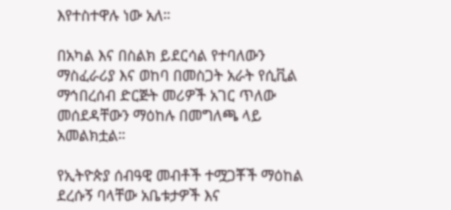እየተስተዋሉ ነው አለ።

በአካል እና በስልክ ይደርሳል የተባለውን ማስፈራሪያ እና ወከባ በመስጋት አራት የሲቪል ማኅበረሰብ ድርጅት መሪዎች አገር ጥለው መሰደዳቸውን ማዕከሉ በመግለጫ ላይ አመልክቷል።

የኢትዮጵያ ሰብዓዊ መብቶች ተሟጋቾች ማዕከል ደረሱኝ ባላቸው አቤቱታዎች እና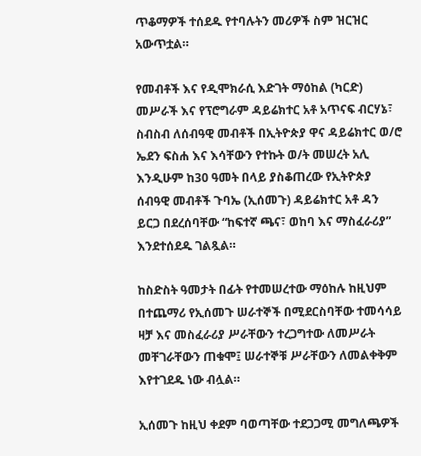ጥቆማዎች ተሰደዱ የተባሉትን መሪዎች ስም ዝርዝር አውጥቷል።

የመብቶች እና የዲሞክራሲ እድገት ማዕከል (ካርድ) መሥራች እና የፕሮግራም ዳይሬክተር አቶ አጥናፍ ብርሃኔ፣ ስብስብ ለሰብዓዊ መብቶች በኢትዮጵያ ዋና ዳይሬክተር ወ/ሮ ኤደን ፍስሐ እና እሳቸውን የተኩት ወ/ት መሠረት አሊ እንዲሁም ከ30 ዓመት በላይ ያስቆጠረው የኢትዮጵያ ሰብዓዊ መብቶች ጉባኤ (ኢሰመጉ) ዳይሬክተር አቶ ዳን ይርጋ በደረሰባቸው “ከፍተኛ ጫና፣ ወከባ እና ማስፈራሪያ” እንደተሰደዱ ገልጿል።

ከስድስት ዓመታት በፊት የተመሠረተው ማዕከሉ ከዚህም በተጨማሪ የኢሰመጉ ሠራተኞች በሚደርስባቸው ተመሳሳይ ዛቻ እና መስፈራሪያ ሥራቸውን ተረጋግተው ለመሥራት መቸገራቸውን ጠቁሞ፤ ሠራተኞቹ ሥራቸውን ለመልቀቅም እየተገደዱ ነው ብሏል።

ኢሰመጉ ከዚህ ቀደም ባወጣቸው ተደጋጋሚ መግለጫዎች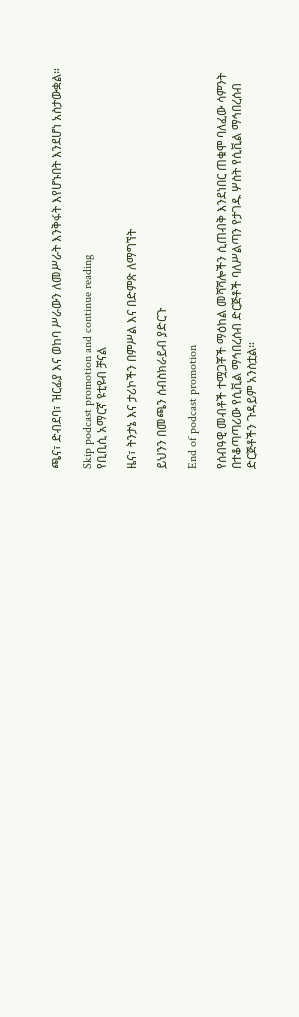ጫና፣ ድብደባ፣ ዝርፊያ እና ወከባ ሥራውን ለመሥራት እንቅፋት እየሆኑበት እንደሆነ አስታውቋል።

Skip podcast promotion and continue reading
የቢቢሲ አማርኛ ዩቲዩብ ቻናል

ዜና፣ ትንታኔ እና ታሪኮችን በምሥል እና በድምጽ ለማግኘት

ይህንን በመጫን ሰብስክራይብ ያድርጉ

End of podcast promotion

የሰብዓዊ መብቶች ተሟጋቾች ማዕከል መሻሻሎችን ሲጠብቅ እንደነበር ጠቁሞ ባለፈው ሳምንት በተቆጣጣሪው የሲቪል ማኅበረሰብ ድርጅቶች ባለሥልጣን የታገዱ ሦስት የሲቪል ማኅበረሰብ ድርጅቶችን ጉዳይም አንስቷል።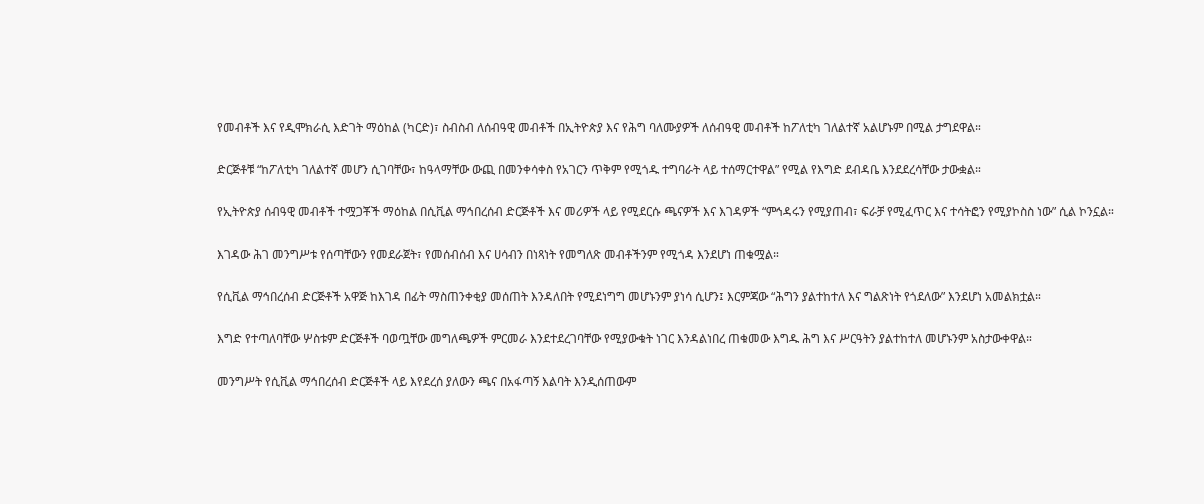የመብቶች እና የዲሞክራሲ እድገት ማዕከል (ካርድ)፣ ስብስብ ለሰብዓዊ መብቶች በኢትዮጵያ እና የሕግ ባለሙያዎች ለሰብዓዊ መብቶች ከፖለቲካ ገለልተኛ አልሆኑም በሚል ታግደዋል።

ድርጅቶቹ “ከፖለቲካ ገለልተኛ መሆን ሲገባቸው፣ ከዓላማቸው ውጪ በመንቀሳቀስ የአገርን ጥቅም የሚጎዱ ተግባራት ላይ ተሰማርተዋል” የሚል የእግድ ደብዳቤ እንደደረሳቸው ታውቋል።

የኢትዮጵያ ሰብዓዊ መብቶች ተሟጋቾች ማዕከል በሲቪል ማኅበረሰብ ድርጅቶች እና መሪዎች ላይ የሚደርሱ ጫናዎች እና እገዳዎች “ምኅዳሩን የሚያጠብ፣ ፍራቻ የሚፈጥር እና ተሳትፎን የሚያኮስስ ነው” ሲል ኮንኗል።

እገዳው ሕገ መንግሥቱ የሰጣቸውን የመደራጀት፣ የመሰብሰብ እና ሀሳብን በነጻነት የመግለጽ መብቶችንም የሚጎዳ እንደሆነ ጠቁሟል።

የሲቪል ማኅበረሰብ ድርጅቶች አዋጅ ከእገዳ በፊት ማስጠንቀቂያ መሰጠት እንዳለበት የሚደነግግ መሆኑንም ያነሳ ሲሆን፤ እርምጃው “ሕግን ያልተከተለ እና ግልጽነት የጎደለው” እንደሆነ አመልክቷል።

እግድ የተጣለባቸው ሦስቱም ድርጅቶች ባወጧቸው መግለጫዎች ምርመራ እንደተደረገባቸው የሚያውቁት ነገር እንዳልነበረ ጠቁመው እግዱ ሕግ እና ሥርዓትን ያልተከተለ መሆኑንም አስታውቀዋል።

መንግሥት የሲቪል ማኅበረሰብ ድርጅቶች ላይ እየደረሰ ያለውን ጫና በአፋጣኝ እልባት እንዲሰጠውም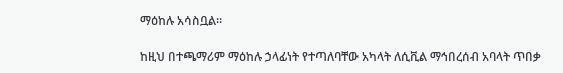ማዕከሉ አሳስቧል።

ከዚህ በተጫማሪም ማዕከሉ ኃላፊነት የተጣለባቸው አካላት ለሲቪል ማኅበረሰብ አባላት ጥበቃ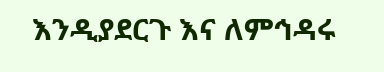እንዲያደርጉ እና ለምኅዳሩ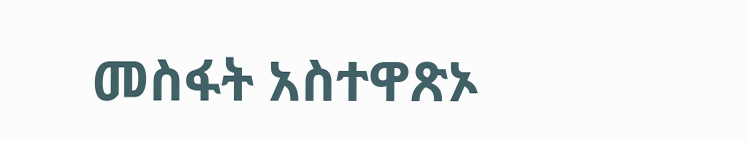መስፋት አስተዋጽኦ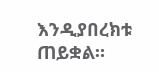እንዲያበረክቱ ጠይቋል።